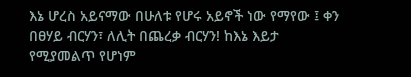እኔ ሆረስ አይናማው በሁለቱ የሆሩ አይኖች ነው የማየው ፤ ቀን በፀሃይ ብርሃን፣ ለሊት በጨረቃ ብርሃን! ከእኔ እይታ የሚያመልጥ የሆነም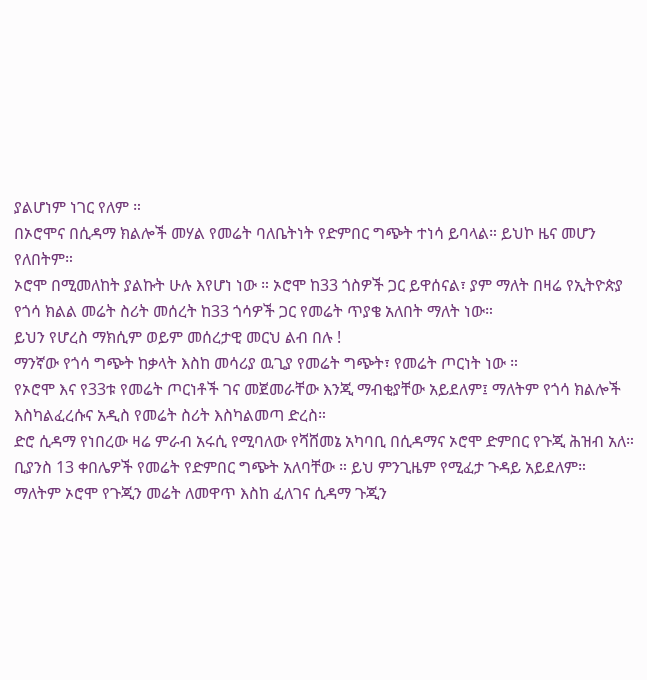ያልሆነም ነገር የለም ።
በኦሮሞና በሲዳማ ክልሎች መሃል የመሬት ባለቤትነት የድምበር ግጭት ተነሳ ይባላል። ይህኮ ዜና መሆን የለበትም።
ኦሮሞ በሚመለከት ያልኩት ሁሉ እየሆነ ነው ። ኦሮሞ ከ33 ጎስዎች ጋር ይዋሰናል፣ ያም ማለት በዛሬ የኢትዮጵያ የጎሳ ክልል መሬት ስሪት መሰረት ከ33 ጎሳዎች ጋር የመሬት ጥያቄ አለበት ማለት ነው።
ይህን የሆረስ ማክሲም ወይም መሰረታዊ መርህ ልብ በሉ !
ማንኛው የጎሳ ግጭት ከቃላት እስከ መሳሪያ ዉጊያ የመሬት ግጭት፣ የመሬት ጦርነት ነው ።
የኦሮሞ እና የ33ቱ የመሬት ጦርነቶች ገና መጀመራቸው እንጂ ማብቂያቸው አይደለም፤ ማለትም የጎሳ ክልሎች እስካልፈረሱና አዲስ የመሬት ስሪት እስካልመጣ ድረስ።
ድሮ ሲዳማ የነበረው ዛሬ ምራብ አሩሲ የሚባለው የሻሸመኔ አካባቢ በሲዳማና ኦሮሞ ድምበር የጉጂ ሕዝብ አለ። ቢያንስ 13 ቀበሌዎች የመሬት የድምበር ግጭት አለባቸው ። ይህ ምንጊዜም የሚፈታ ጉዳይ አይደለም። ማለትም ኦሮሞ የጉጂን መሬት ለመዋጥ እስከ ፈለገና ሲዳማ ጉጂን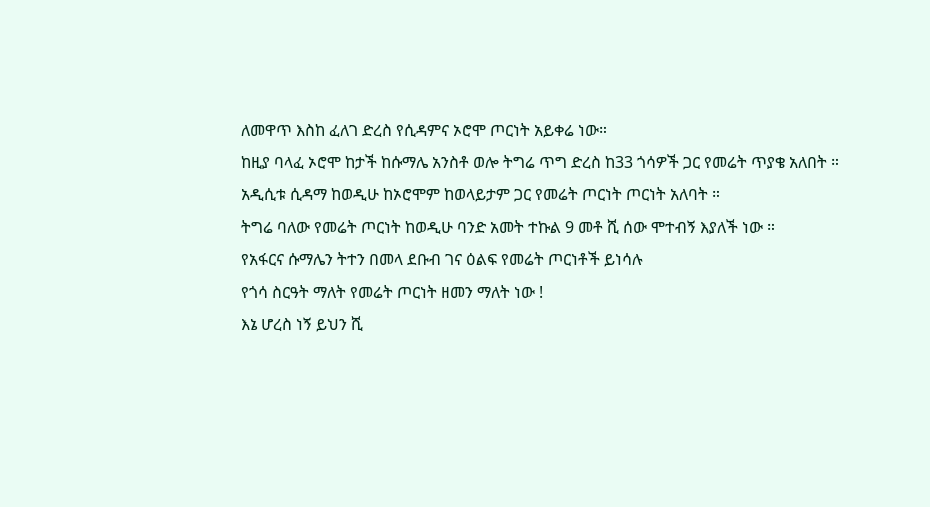ለመዋጥ እስከ ፈለገ ድረስ የሲዳምና ኦሮሞ ጦርነት አይቀሬ ነው።
ከዚያ ባላፈ ኦሮሞ ከታች ከሱማሌ አንስቶ ወሎ ትግሬ ጥግ ድረስ ከ33 ጎሳዎች ጋር የመሬት ጥያቄ አለበት ።
አዲሲቱ ሲዳማ ከወዲሁ ከኦሮሞም ከወላይታም ጋር የመሬት ጦርነት ጦርነት አለባት ።
ትግሬ ባለው የመሬት ጦርነት ከወዲሁ ባንድ አመት ተኩል 9 መቶ ሺ ሰው ሞተብኝ እያለች ነው ።
የአፋርና ሱማሌን ትተን በመላ ደቡብ ገና ዕልፍ የመሬት ጦርነቶች ይነሳሉ
የጎሳ ስርዓት ማለት የመሬት ጦርነት ዘመን ማለት ነው !
እኔ ሆረስ ነኝ ይህን ሺ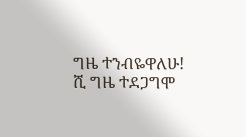ግዜ ተንብዬዋለሁ! ሺ ግዜ ተደጋግሞ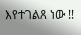እየተገልጸ ነው !!